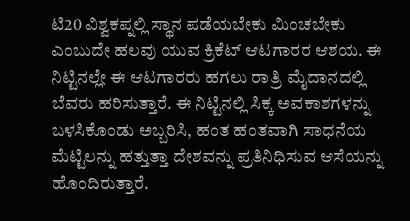ಟಿ20 ವಿಶ್ವಕಪ್ನಲ್ಲಿ ಸ್ಥಾನ ಪಡೆಯಬೇಕು ಮಿಂಚಬೇಕು ಎಂಬುದೇ ಹಲವು ಯುವ ಕ್ರಿಕೆಟ್ ಆಟಗಾರರ ಆಶಯ. ಈ ನಿಟ್ಟಿನಲ್ಲೇ ಈ ಆಟಗಾರರು ಹಗಲು ರಾತ್ರಿ ಮೈದಾನದಲ್ಲಿ ಬೆವರು ಹರಿಸುತ್ತಾರೆ. ಈ ನಿಟ್ಟಿನಲ್ಲಿ ಸಿಕ್ಕ ಅವಕಾಶಗಳನ್ನು ಬಳಸಿಕೊಂಡು ಅಬ್ಬರಿಸಿ, ಹಂತ ಹಂತವಾಗಿ ಸಾಧನೆಯ ಮೆಟ್ಟಿಲನ್ನು ಹತ್ತುತ್ತಾ ದೇಶವನ್ನು ಪ್ರತಿನಿಧಿಸುವ ಆಸೆಯನ್ನು ಹೊಂದಿರುತ್ತಾರೆ.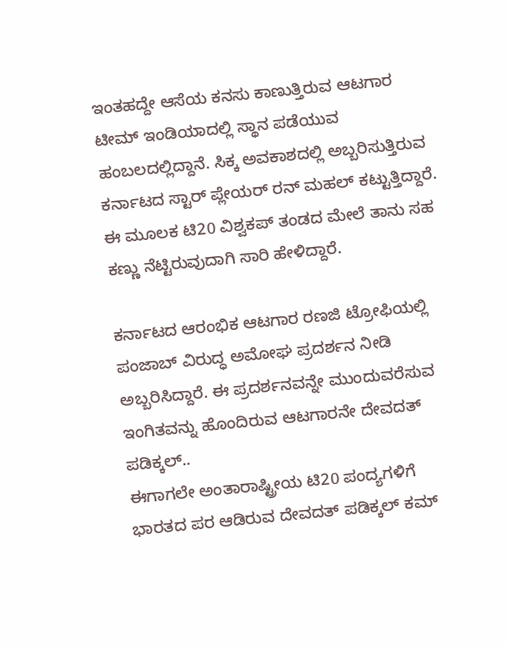ಇಂತಹದ್ದೇ ಆಸೆಯ ಕನಸು ಕಾಣುತ್ತಿರುವ ಆಟಗಾರ ಟೀಮ್ ಇಂಡಿಯಾದಲ್ಲಿ ಸ್ಥಾನ ಪಡೆಯುವ ಹಂಬಲದಲ್ಲಿದ್ದಾನೆ. ಸಿಕ್ಕ ಅವಕಾಶದಲ್ಲಿ ಅಬ್ಬರಿಸುತ್ತಿರುವ ಕರ್ನಾಟದ ಸ್ಟಾರ್ ಪ್ಲೇಯರ್ ರನ್ ಮಹಲ್ ಕಟ್ಟುತ್ತಿದ್ದಾರೆ. ಈ ಮೂಲಕ ಟಿ20 ವಿಶ್ವಕಪ್ ತಂಡದ ಮೇಲೆ ತಾನು ಸಹ ಕಣ್ಣು ನೆಟ್ಟಿರುವುದಾಗಿ ಸಾರಿ ಹೇಳಿದ್ದಾರೆ.

ಕರ್ನಾಟದ ಆರಂಭಿಕ ಆಟಗಾರ ರಣಜಿ ಟ್ರೋಫಿಯಲ್ಲಿ ಪಂಜಾಬ್ ವಿರುದ್ಧ ಅಮೋಘ ಪ್ರದರ್ಶನ ನೀಡಿ ಅಬ್ಬರಿಸಿದ್ದಾರೆ. ಈ ಪ್ರದರ್ಶನವನ್ನೇ ಮುಂದುವರೆಸುವ ಇಂಗಿತವನ್ನು ಹೊಂದಿರುವ ಆಟಗಾರನೇ ದೇವದತ್ ಪಡಿಕ್ಕಲ್..
ಈಗಾಗಲೇ ಅಂತಾರಾಷ್ಟ್ರೀಯ ಟಿ20 ಪಂದ್ಯಗಳಿಗೆ ಭಾರತದ ಪರ ಆಡಿರುವ ದೇವದತ್ ಪಡಿಕ್ಕಲ್ ಕಮ್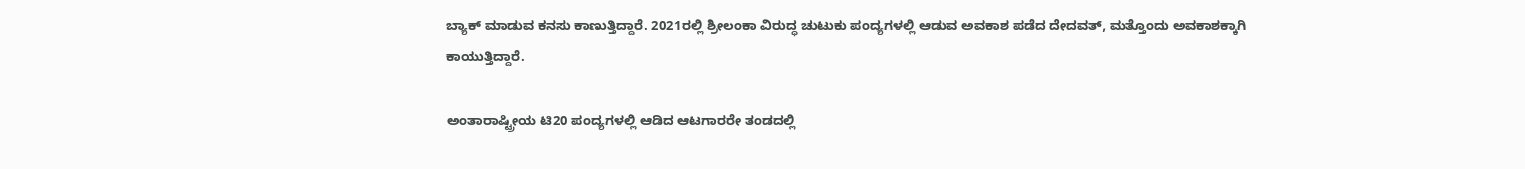ಬ್ಯಾಕ್ ಮಾಡುವ ಕನಸು ಕಾಣುತ್ತಿದ್ದಾರೆ. 2021ರಲ್ಲಿ ಶ್ರೀಲಂಕಾ ವಿರುದ್ಧ ಚುಟುಕು ಪಂದ್ಯಗಳಲ್ಲಿ ಆಡುವ ಅವಕಾಶ ಪಡೆದ ದೇದವತ್, ಮತ್ತೊಂದು ಅವಕಾಶಕ್ಕಾಗಿ ಕಾಯುತ್ತಿದ್ದಾರೆ.

ಅಂತಾರಾಷ್ಟ್ರೀಯ ಟಿ20 ಪಂದ್ಯಗಳಲ್ಲಿ ಆಡಿದ ಆಟಗಾರರೇ ತಂಡದಲ್ಲಿ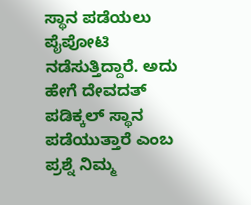ಸ್ಥಾನ ಪಡೆಯಲು ಪೈಪೋಟಿ ನಡೆಸುತ್ತಿದ್ದಾರೆ. ಅದು ಹೇಗೆ ದೇವದತ್ ಪಡಿಕ್ಕಲ್ ಸ್ಥಾನ ಪಡೆಯುತ್ತಾರೆ ಎಂಬ ಪ್ರಶ್ನೆ ನಿಮ್ಮ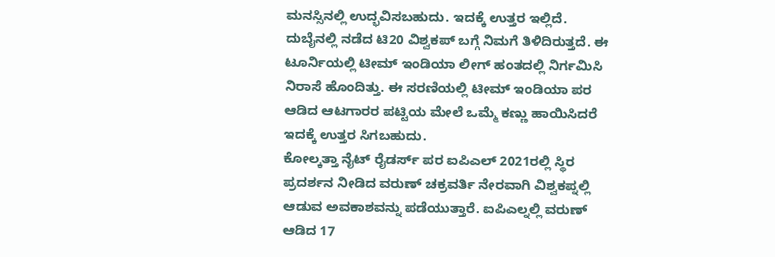ಮನಸ್ಸಿನಲ್ಲಿ ಉದ್ಭವಿಸಬಹುದು. ಇದಕ್ಕೆ ಉತ್ತರ ಇಲ್ಲಿದೆ.
ದುಬೈನಲ್ಲಿ ನಡೆದ ಟಿ20 ವಿಶ್ವಕಪ್ ಬಗ್ಗೆ ನಿಮಗೆ ತಿಳಿದಿರುತ್ತದೆ. ಈ ಟೂರ್ನಿಯಲ್ಲಿ ಟೀಮ್ ಇಂಡಿಯಾ ಲೀಗ್ ಹಂತದಲ್ಲಿ ನಿರ್ಗಮಿಸಿ ನಿರಾಸೆ ಹೊಂದಿತ್ತು. ಈ ಸರಣಿಯಲ್ಲಿ ಟೀಮ್ ಇಂಡಿಯಾ ಪರ ಆಡಿದ ಆಟಗಾರರ ಪಟ್ಟಿಯ ಮೇಲೆ ಒಮ್ಮೆ ಕಣ್ಣು ಹಾಯಿಸಿದರೆ ಇದಕ್ಕೆ ಉತ್ತರ ಸಿಗಬಹುದು.
ಕೋಲ್ಕತ್ತಾ ನೈಟ್ ರೈಡರ್ಸ್ ಪರ ಐಪಿಎಲ್ 2021ರಲ್ಲಿ ಸ್ಥಿರ ಪ್ರದರ್ಶನ ನೀಡಿದ ವರುಣ್ ಚಕ್ರವರ್ತಿ ನೇರವಾಗಿ ವಿಶ್ವಕಪ್ನಲ್ಲಿ ಆಡುವ ಅವಕಾಶವನ್ನು ಪಡೆಯುತ್ತಾರೆ. ಐಪಿಎಲ್ನಲ್ಲಿ ವರುಣ್ ಆಡಿದ 17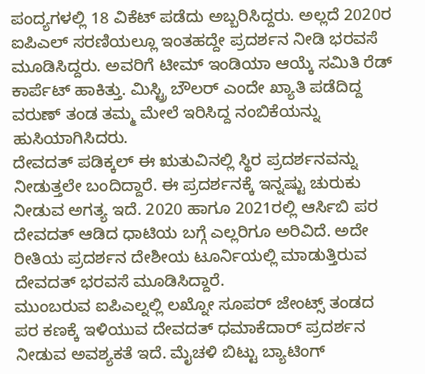ಪಂದ್ಯಗಳಲ್ಲಿ 18 ವಿಕೆಟ್ ಪಡೆದು ಅಬ್ಬರಿಸಿದ್ದರು. ಅಲ್ಲದೆ 2020ರ ಐಪಿಎಲ್ ಸರಣಿಯಲ್ಲೂ ಇಂತಹದ್ದೇ ಪ್ರದರ್ಶನ ನೀಡಿ ಭರವಸೆ ಮೂಡಿಸಿದ್ದರು. ಅವರಿಗೆ ಟೀಮ್ ಇಂಡಿಯಾ ಆಯ್ಕೆ ಸಮಿತಿ ರೆಡ್ ಕಾರ್ಪೆಟ್ ಹಾಕಿತ್ತು. ಮಿಸ್ಟ್ರಿ ಬೌಲರ್ ಎಂದೇ ಖ್ಯಾತಿ ಪಡೆದಿದ್ದ ವರುಣ್ ತಂಡ ತಮ್ಮ ಮೇಲೆ ಇರಿಸಿದ್ದ ನಂಬಿಕೆಯನ್ನು ಹುಸಿಯಾಗಿಸಿದರು.
ದೇವದತ್ ಪಡಿಕ್ಕಲ್ ಈ ಋತುವಿನಲ್ಲಿ ಸ್ಥಿರ ಪ್ರದರ್ಶನವನ್ನು ನೀಡುತ್ತಲೇ ಬಂದಿದ್ದಾರೆ. ಈ ಪ್ರದರ್ಶನಕ್ಕೆ ಇನ್ನಷ್ಟು ಚುರುಕು ನೀಡುವ ಅಗತ್ಯ ಇದೆ. 2020 ಹಾಗೂ 2021ರಲ್ಲಿ ಆರ್ಸಿಬಿ ಪರ ದೇವದತ್ ಆಡಿದ ಧಾಟಿಯ ಬಗ್ಗೆ ಎಲ್ಲರಿಗೂ ಅರಿವಿದೆ. ಅದೇ ರೀತಿಯ ಪ್ರದರ್ಶನ ದೇಶೀಯ ಟೂರ್ನಿಯಲ್ಲಿ ಮಾಡುತ್ತಿರುವ ದೇವದತ್ ಭರವಸೆ ಮೂಡಿಸಿದ್ದಾರೆ.
ಮುಂಬರುವ ಐಪಿಎಲ್ನಲ್ಲಿ ಲಖ್ನೋ ಸೂಪರ್ ಜೇಂಟ್ಸ್ ತಂಡದ ಪರ ಕಣಕ್ಕೆ ಇಳಿಯುವ ದೇವದತ್ ಧಮಾಕೆದಾರ್ ಪ್ರದರ್ಶನ ನೀಡುವ ಅವಶ್ಯಕತೆ ಇದೆ. ಮೈಚಳಿ ಬಿಟ್ಟು ಬ್ಯಾಟಿಂಗ್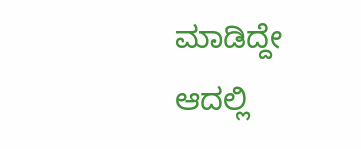ಮಾಡಿದ್ದೇ ಆದಲ್ಲಿ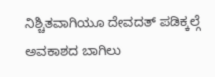ನಿಶ್ಚಿತವಾಗಿಯೂ ದೇವದತ್ ಪಡಿಕ್ಕಲ್ಗೆ ಅವಕಾಶದ ಬಾಗಿಲು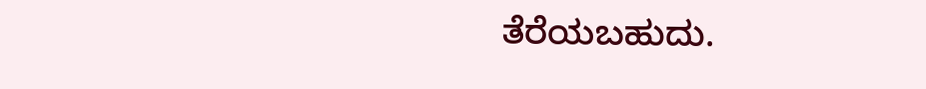ತೆರೆಯಬಹುದು.